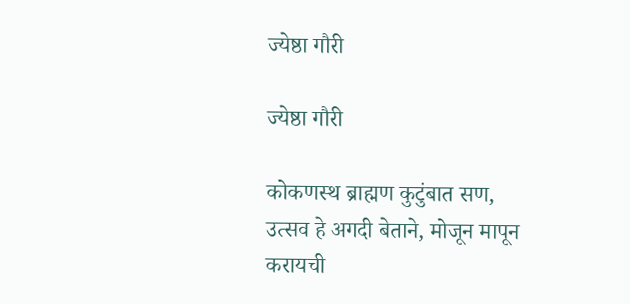ज्येष्ठा गौरी

ज्येष्ठा गौरी

कोकणस्थ ब्राह्मण कुटुंबात सण, उत्सव हे अगदी बेताने, मोजून मापून करायची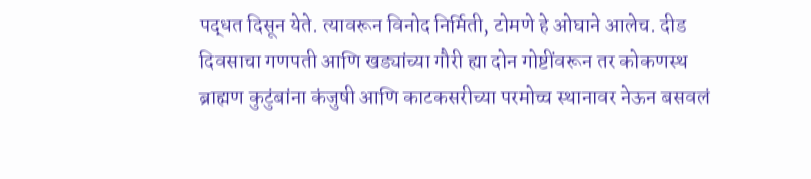पद्धत दिसून येते. त्यावरून विनोद निर्मिती, टोमणे हे ओघाने आलेच. दीड दिवसाचा गणपती आणि खड्यांच्या गौरी ह्या दोन गोष्टींवरून तर कोकणस्थ ब्राह्मण कुटुंबांना कंजुषी आणि काटकसरीच्या परमोच्च स्थानावर नेऊन बसवलं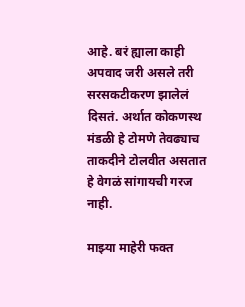आहे. बरं ह्याला काही अपवाद जरी असले तरी सरसकटीकरण झालेलं दिसतं. अर्थात कोकणस्थ मंडळी हे टोमणे तेवढ्याच ताकदीने टोलवीत असतात हे वेगळं सांगायची गरज नाही.

माझ्या माहेरी फक्त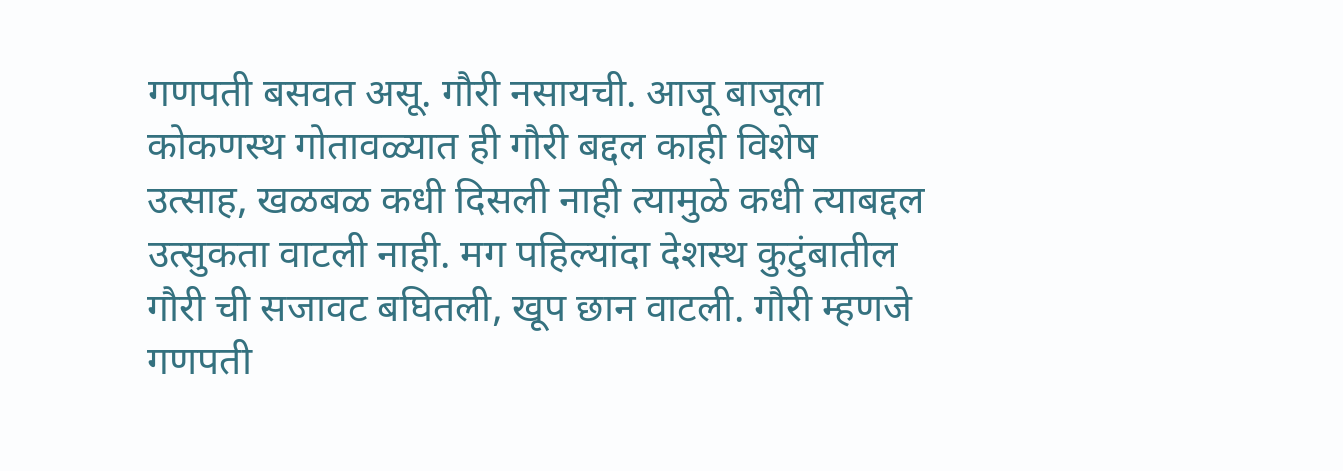गणपती बसवत असू. गौरी नसायची. आजू बाजूला कोकणस्थ गोतावळ्यात ही गौरी बद्दल काही विशेष उत्साह, खळबळ कधी दिसली नाही त्यामुळे कधी त्याबद्दल उत्सुकता वाटली नाही. मग पहिल्यांदा देशस्थ कुटुंबातील गौरी ची सजावट बघितली, खूप छान वाटली. गौरी म्हणजे गणपती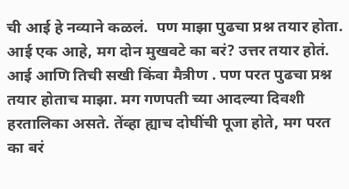ची आई हे नव्याने कळलं.  पण माझा पुढचा प्रश्न तयार होता. आई एक आहे, मग दोन मुखवटे का बरं? उत्तर तयार होतं. आई आणि तिची सखी किंवा मैत्रीण . पण परत पुढचा प्रश्न तयार होताच माझा. मग गणपती च्या आदल्या दिवशी हरतालिका असते. तेंव्हा ह्याच दोघींची पूजा होते, मग परत का बरं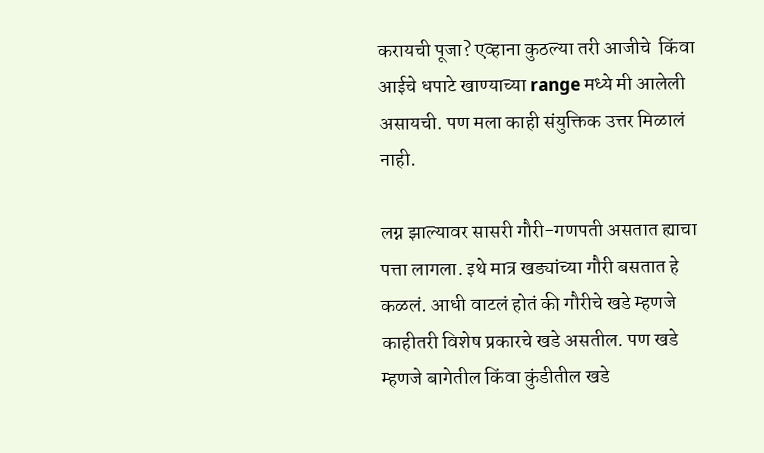करायची पूजा? एव्हाना कुठल्या तरी आजीचे  किंवा आईचे धपाटे खाण्याच्या range मध्ये मी आलेली असायची. पण मला काही संयुक्तिक उत्तर मिळालं नाही.

लग्न झाल्यावर सासरी गौरी-गणपती असतात ह्याचा पत्ता लागला. इथे मात्र खड्यांच्या गौरी बसतात हे कळलं. आधी वाटलं होतं की गौरीचे खडे म्हणजे काहीतरी विशेष प्रकारचे खडे असतील. पण खडे म्हणजे बागेतील किंवा कुंडीतील खडे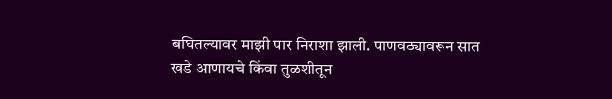बघितल्यावर माझी पार निराशा झाली. पाणवठ्यावरून सात खडे आणायचे किंवा तुळशीतून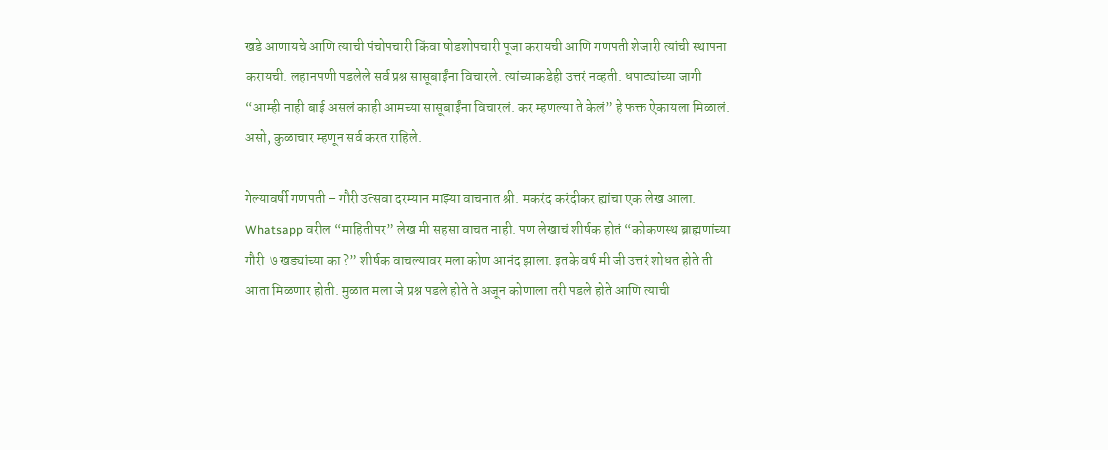खडे आणायचे आणि त्याची पंचोपचारी किंवा षोडशोपचारी पूजा करायची आणि गणपती शेजारी त्यांची स्थापना करायची. लहानपणी पडलेले सर्व प्रश्न सासूबाईंना विचारले. त्यांच्याकडेही उत्तरं नव्हती. धपाट्यांच्या जागी “आम्ही नाही बाई असलं काही आमच्या सासूबाईंना विचारलं. कर म्हणल्या ते केलं” हे फक्त ऐकायला मिळालं. असो, कुळाचार म्हणून सर्व करत राहिले.

गेल्यावर्षी गणपती – गौरी उत्सवा दरम्यान माझ्या वाचनात श्री. मकरंद करंदीकर ह्यांचा एक लेख आला. Whatsapp वरील “माहितीपर” लेख मी सहसा वाचत नाही. पण लेखाचं शीर्षक होतं “कोकणस्थ ब्राह्मणांच्या गौरी  ७ खड्यांच्या का ?” शीर्षक वाचल्यावर मला कोण आनंद झाला. इतके वर्ष मी जी उत्तरं शोधत होते ती आता मिळणार होती. मुळात मला जे प्रश्न पडले होते ते अजून कोणाला तरी पडले होते आणि त्याची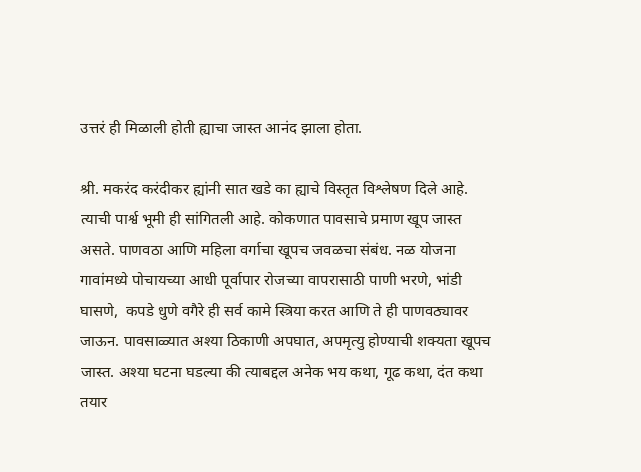उत्तरं ही मिळाली होती ह्याचा जास्त आनंद झाला होता.

श्री. मकरंद करंदीकर ह्यांनी सात खडे का ह्याचे विस्तृत विश्लेषण दिले आहे. त्याची पार्श्व भूमी ही सांगितली आहे. कोकणात पावसाचे प्रमाण खूप जास्त असते. पाणवठा आणि महिला वर्गाचा खूपच जवळचा संबंध. नळ योजना गावांमध्ये पोचायच्या आधी पूर्वापार रोजच्या वापरासाठी पाणी भरणे, भांडी घासणे,  कपडे धुणे वगैरे ही सर्व कामे स्त्रिया करत आणि ते ही पाणवठ्यावर जाऊन. पावसाळ्यात अश्या ठिकाणी अपघात, अपमृत्यु होण्याची शक्यता खूपच जास्त. अश्या घटना घडल्या की त्याबद्दल अनेक भय कथा, गूढ कथा, दंत कथा तयार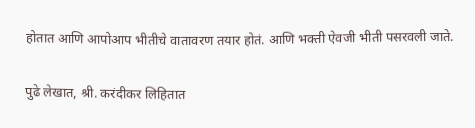होतात आणि आपोआप भीतीचे वातावरण तयार होतं. आणि भक्ती ऐवजी भीती पसरवली जाते.

पुढे लेखात, श्री. करंदीकर लिहितात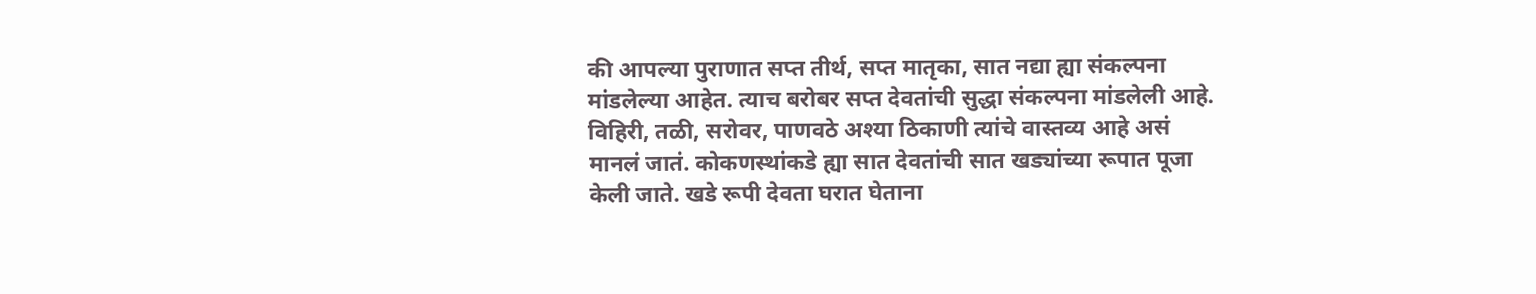की आपल्या पुराणात सप्त तीर्थ, सप्त मातृका, सात नद्या ह्या संकल्पना मांडलेल्या आहेत. त्याच बरोबर सप्त देवतांची सुद्धा संकल्पना मांडलेली आहे. विहिरी, तळी, सरोवर, पाणवठे अश्या ठिकाणी त्यांचे वास्तव्य आहे असं मानलं जातं. कोकणस्थांकडे ह्या सात देवतांची सात खड्यांच्या रूपात पूजा केली जाते. खडे रूपी देवता घरात घेताना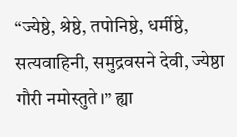“ज्येष्ठे, श्रेष्ठे, तपोनिष्ठे, धर्मीष्ठे, सत्यवाहिनी, समुद्रवसने देवी, ज्येष्ठा गौरी नमोस्तुते।” ह्या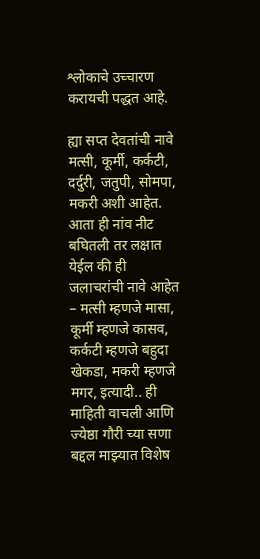श्लोकाचे उच्चारण करायची पद्धत आहे.

ह्या सप्त देवतांची नावे मत्सी, कूर्मी, कर्कटी, दर्दुरी, जतुपी, सोमपा, मकरी अशी आहेत. आता ही नांव नीट बघितली तर लक्षात येईल की ही जलाचरांची नावे आहेत – मत्सी म्हणजे मासा, कूर्मी म्हणजे कासव, कर्कटी म्हणजे बहुदा खेकडा, मकरी म्हणजे मगर, इत्यादी.. ही माहिती वाचली आणि ज्येष्ठा गौरी च्या सणा बद्दल माझ्यात विशेष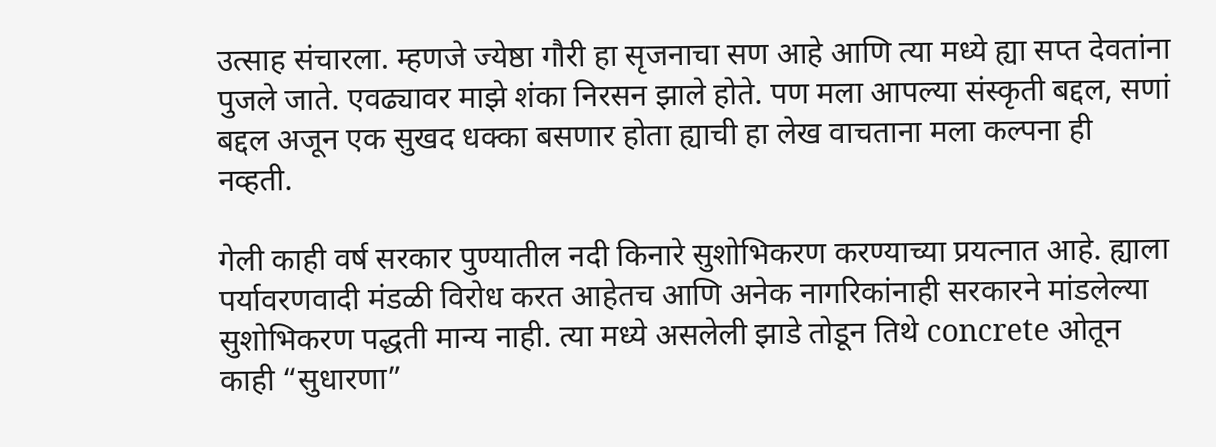उत्साह संचारला. म्हणजे ज्येष्ठा गौरी हा सृजनाचा सण आहे आणि त्या मध्ये ह्या सप्त देवतांना पुजले जाते. एवढ्यावर माझे शंका निरसन झाले होते. पण मला आपल्या संस्कृती बद्दल, सणां बद्दल अजून एक सुखद धक्का बसणार होता ह्याची हा लेख वाचताना मला कल्पना ही नव्हती.

गेली काही वर्ष सरकार पुण्यातील नदी किनारे सुशोभिकरण करण्याच्या प्रयत्नात आहे. ह्याला पर्यावरणवादी मंडळी विरोध करत आहेतच आणि अनेक नागरिकांनाही सरकारने मांडलेल्या सुशोभिकरण पद्धती मान्य नाही. त्या मध्ये असलेली झाडे तोडून तिथे concrete ओतून काही “सुधारणा”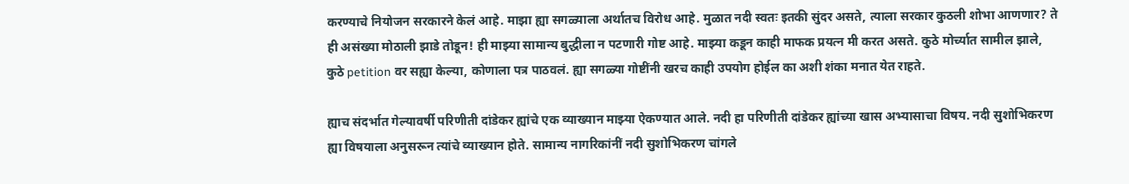करण्याचे नियोजन सरकारने केलं आहे. माझा ह्या सगळ्याला अर्थातच विरोध आहे. मुळात नदी स्वतः इतकी सुंदर असते, त्याला सरकार कुठली शोभा आणणार? ते ही असंख्या मोठाली झाडे तोडून! ही माझ्या सामान्य बुद्धीला न पटणारी गोष्ट आहे. माझ्या कडून काही माफक प्रयत्न मी करत असते. कुठे मोर्च्यात सामील झाले, कुठे petition वर सह्या केल्या, कोणाला पत्र पाठवलं. ह्या सगळ्या गोष्टींनी खरच काही उपयोग होईल का अशी शंका मनात येत राहते.

ह्याच संदर्भात गेल्यावर्षी परिणीती दांडेकर ह्यांचे एक व्याख्यान माझ्या ऐकण्यात आले. नदी हा परिणीती दांडेकर ह्यांच्या खास अभ्यासाचा विषय. नदी सुशोभिकरण ह्या विषयाला अनुसरून त्यांचे व्याख्यान होते. सामान्य नागरिकांनीं नदी सुशोभिकरण चांगले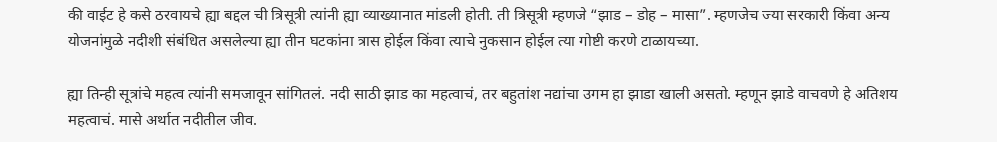की वाईट हे कसे ठरवायचे ह्या बद्दल ची त्रिसूत्री त्यांनी ह्या व्याख्यानात मांडली होती. ती त्रिसूत्री म्हणजे “झाड – डोह – मासा”. म्हणजेच ज्या सरकारी किंवा अन्य योजनांमुळे नदीशी संबंधित असलेल्या ह्या तीन घटकांना त्रास होईल किंवा त्याचे नुकसान होईल त्या गोष्टी करणे टाळायच्या.

ह्या तिन्ही सूत्रांचे महत्व त्यांनी समजावून सांगितलं. नदी साठी झाड का महत्वाचं, तर बहुतांश नद्यांचा उगम हा झाडा खाली असतो. म्हणून झाडे वाचवणे हे अतिशय महत्वाचं. मासे अर्थात नदीतील जीव.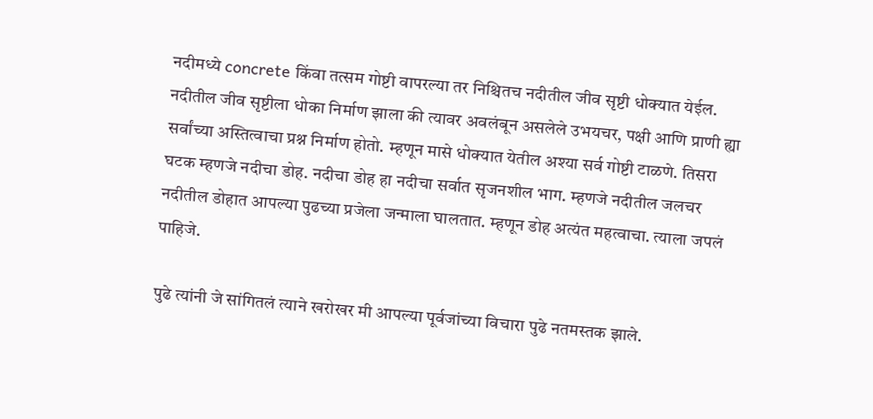नदीमध्ये concrete किंवा तत्सम गोष्टी वापरल्या तर निश्चितच नदीतील जीव सृष्टी धोक्यात येईल. नदीतील जीव सृष्टीला धोका निर्माण झाला की त्यावर अवलंबून असलेले उभयचर, पक्षी आणि प्राणी ह्या सर्वांच्या अस्तित्वाचा प्रश्न निर्माण होतो. म्हणून मासे धोक्यात येतील अश्या सर्व गोष्टी टाळणे. तिसरा घटक म्हणजे नदीचा डोह. नदीचा डोह हा नदीचा सर्वात सृजनशील भाग. म्हणजे नदीतील जलचर नदीतील डोहात आपल्या पुढच्या प्रजेला जन्माला घालतात. म्हणून डोह अत्यंत महत्वाचा. त्याला जपलं पाहिजे.

पुढे त्यांनी जे सांगितलं त्याने खरोखर मी आपल्या पूर्वजांच्या विचारा पुढे नतमस्तक झाले.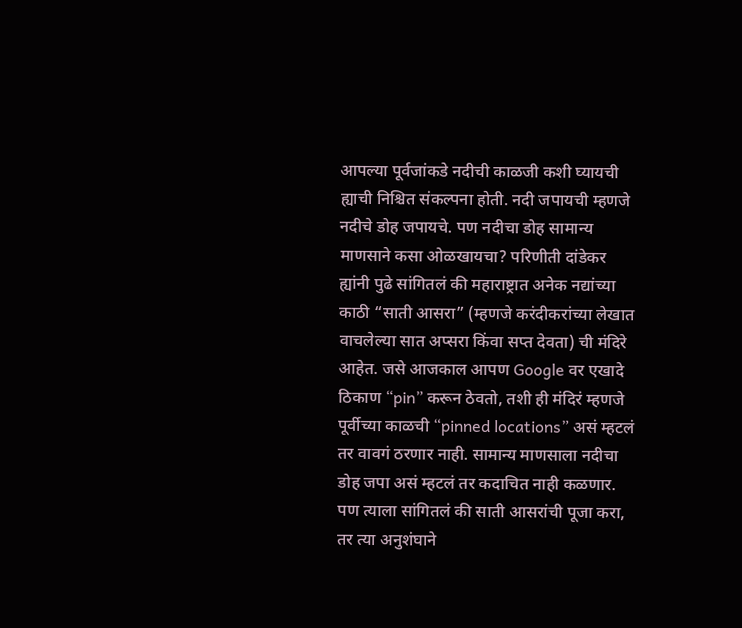आपल्या पूर्वजांकडे नदीची काळजी कशी घ्यायची ह्याची निश्चित संकल्पना होती. नदी जपायची म्हणजे नदीचे डोह जपायचे. पण नदीचा डोह सामान्य माणसाने कसा ओळखायचा? परिणीती दांडेकर ह्यांनी पुढे सांगितलं की महाराष्ट्रात अनेक नद्यांच्या काठी “साती आसरा” (म्हणजे करंदीकरांच्या लेखात वाचलेल्या सात अप्सरा किंवा सप्त देवता) ची मंदिरे आहेत. जसे आजकाल आपण Google वर एखादे ठिकाण “pin” करून ठेवतो, तशी ही मंदिरं म्हणजे पूर्वीच्या काळची “pinned locations” असं म्हटलं तर वावगं ठरणार नाही. सामान्य माणसाला नदीचा डोह जपा असं म्हटलं तर कदाचित नाही कळणार. पण त्याला सांगितलं की साती आसरांची पूजा करा, तर त्या अनुशंघाने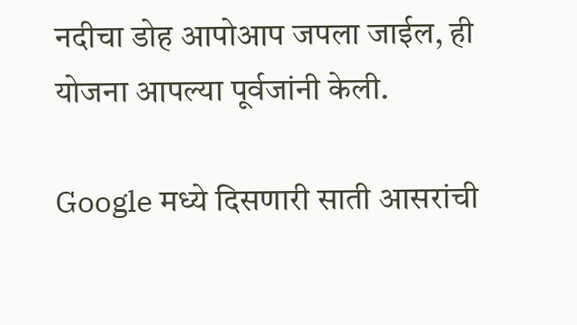नदीचा डोह आपोआप जपला जाईल, ही योजना आपल्या पूर्वजांनी केली.

Google मध्ये दिसणारी साती आसरांची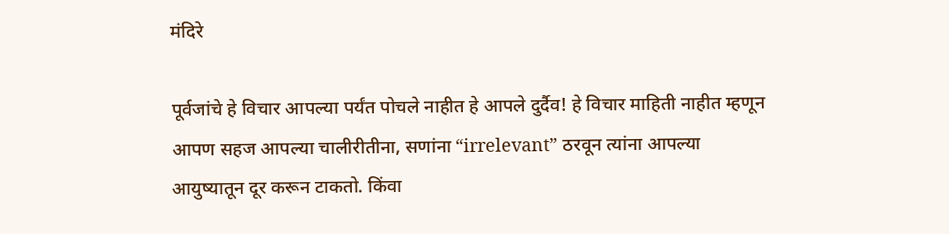मंदिरे

पूर्वजांचे हे विचार आपल्या पर्यंत पोचले नाहीत हे आपले दुर्दैव! हे विचार माहिती नाहीत म्हणून आपण सहज आपल्या चालीरीतीना, सणांना “irrelevant” ठरवून त्यांना आपल्या आयुष्यातून दूर करून टाकतो. किंवा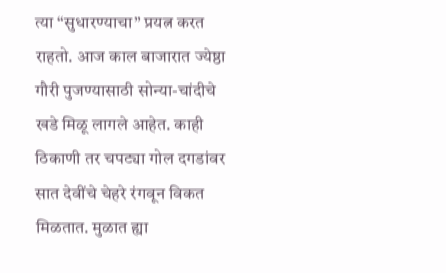त्या “सुधारण्याचा” प्रयत्न करत राहतो. आज काल बाजारात ज्येष्ठा गौरी पुजण्यासाठी सोन्या-चांदीचे खडे मिळू लागले आहेत. काही ठिकाणी तर चपट्या गोल दगडांवर सात देवींचे चेहरे रंगवून विकत मिळतात. मुळात ह्या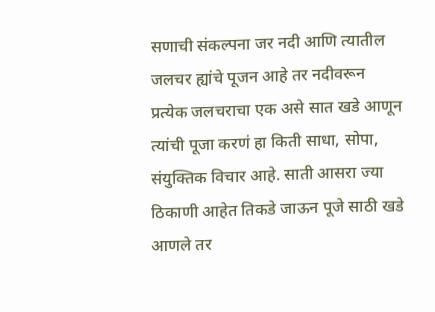सणाची संकल्पना जर नदी आणि त्यातील जलचर ह्यांचे पूजन आहे तर नदीवरून प्रत्येक जलचराचा एक असे सात खडे आणून त्यांची पूजा करणं हा किती साधा, सोपा, संयुक्तिक विचार आहे. साती आसरा ज्या ठिकाणी आहेत तिकडे जाऊन पूजे साठी खडे आणले तर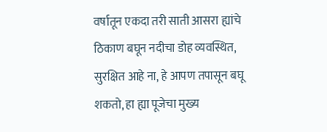वर्षातून एकदा तरी साती आसरा ह्यांचे ठिकाण बघून नदीचा डोह व्यवस्थित, सुरक्षित आहे ना, हे आपण तपासून बघू शकतो, हा ह्या पूजेचा मुख्य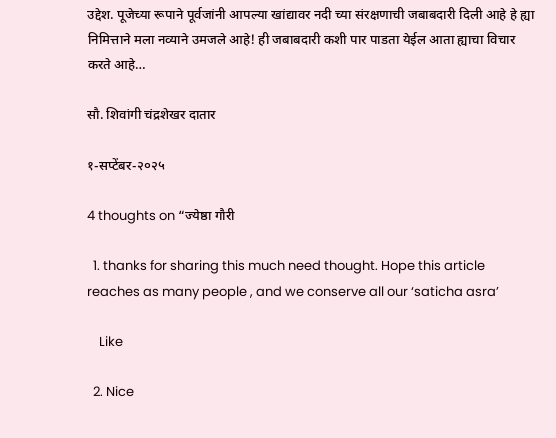उद्देश. पूजेच्या रूपाने पूर्वजांनी आपल्या खांद्यावर नदी च्या संरक्षणाची जबाबदारी दिली आहे हे ह्या निमित्ताने मला नव्याने उमजले आहे! ही जबाबदारी कशी पार पाडता येईल आता ह्याचा विचार करते आहे…

सौ. शिवांगी चंद्रशेखर दातार

१-सप्टेंबर-२०२५

4 thoughts on “ज्येष्ठा गौरी

  1. thanks for sharing this much need thought. Hope this article reaches as many people , and we conserve all our ‘saticha asra’

    Like

  2. Nice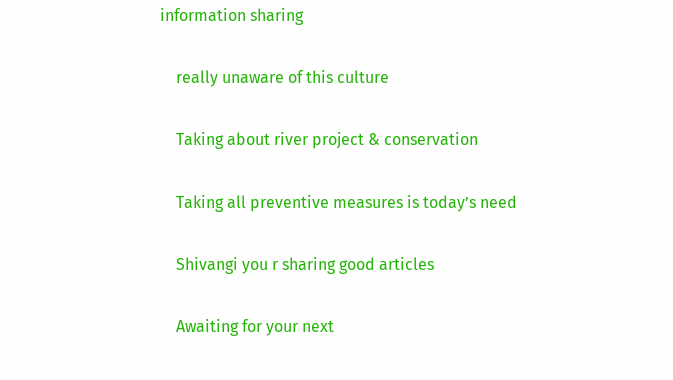information sharing

    really unaware of this culture

    Taking about river project & conservation

    Taking all preventive measures is today’s need

    Shivangi you r sharing good articles

    Awaiting for your next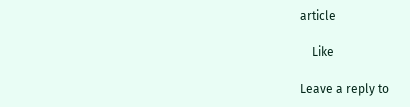article

    Like

Leave a reply to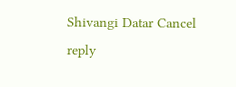Shivangi Datar Cancel reply